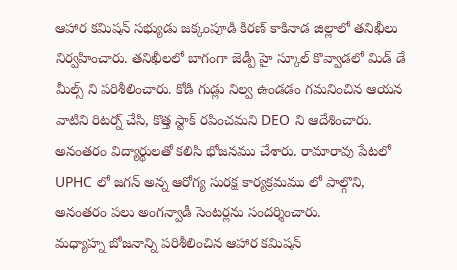ఆహార కమిషన్ సభ్యుడు జక్కంపూడి కిరణ్ కాకినాడ జిల్లాలో తనిఖీలు నిర్వహించారు. తనిఖీలలో బాగంగా జెడ్పీ హై స్కూల్ కొవ్వాడలో మిడ్ డే మీల్స్ ని పరిశీలించారు. కోడి గుడ్లు నిల్వ ఉండడం గమనించిన ఆయన వాటిని రిటర్న్ చేసి, కొత్త స్టాక్ రపించమని DEO ని ఆదేశించారు. అనంతరం విద్యార్థులతో కలిసి భోజనము చేశారు. రామారావు పేటలో UPHC లో జగన్ అన్న ఆరోగ్య సురక్ష కార్యక్రమము లో పాల్గొని, అనంతరం పలు అంగన్వాడీ సెంటర్లను సందర్శించారు.
మధ్యాహ్న బోజనాన్ని పరిశీలించిన ఆహార కమిషన్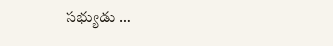సభ్యుడు …